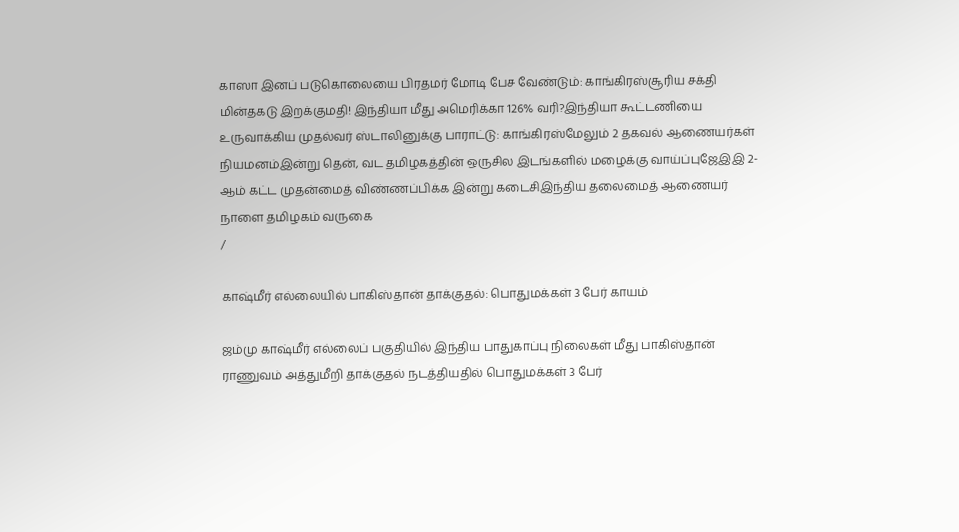காஸா இனப் படுகொலையை பிரதமர் மோடி பேச வேண்டும்: காங்கிரஸ்சூரிய சக்தி மின்தகடு இறக்குமதி! இந்தியா மீது அமெரிக்கா 126% வரி?இந்தியா கூட்டணியை உருவாக்கிய முதல்வர் ஸ்டாலினுக்கு பாராட்டு: காங்கிரஸ்மேலும் 2 தகவல் ஆணையர்கள் நியமனம்இன்று தென், வட தமிழகத்தின் ஒருசில இடங்களில் மழைக்கு வாய்ப்புஜேஇஇ 2-ஆம் கட்ட முதன்மைத் விண்ணப்பிக்க இன்று கடைசிஇந்திய தலைமைத் ஆணையர் நாளை தமிழகம் வருகை
/

காஷ்மீர் எல்லையில் பாகிஸ்தான் தாக்குதல்: பொதுமக்கள் 3 பேர் காயம்

ஜம்மு காஷ்மீர் எல்லைப் பகுதியில் இந்திய பாதுகாப்பு நிலைகள் மீது பாகிஸ்தான் ராணுவம் அத்துமீறி தாக்குதல் நடத்தியதில் பொதுமக்கள் 3 பேர்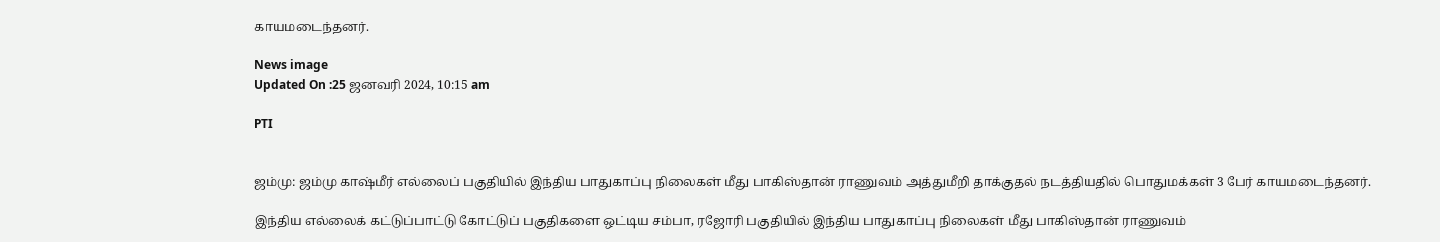காயமடைந்தனர்.

News image
Updated On :25 ஜனவரி 2024, 10:15 am

PTI


ஜம்மு: ஜம்மு காஷ்மீர் எல்லைப் பகுதியில் இந்திய பாதுகாப்பு நிலைகள் மீது பாகிஸ்தான் ராணுவம் அத்துமீறி தாக்குதல் நடத்தியதில் பொதுமக்கள் 3 பேர் காயமடைந்தனர்.

இந்திய எல்லைக் கட்டுப்பாட்டு கோட்டுப் பகுதிகளை ஒட்டிய சம்பா, ரஜோரி பகுதியில் இந்திய பாதுகாப்பு நிலைகள் மீது பாகிஸ்தான் ராணுவம்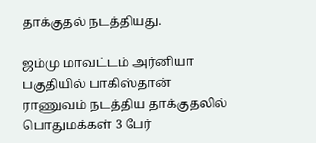தாக்குதல் நடத்தியது.

ஜம்மு மாவட்டம் அர்னியா பகுதியில் பாகிஸ்தான் ராணுவம் நடத்திய தாக்குதலில் பொதுமக்கள் 3 பேர்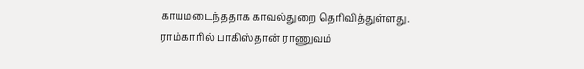காயமடைந்ததாக காவல்துறை தெரிவித்துள்ளது.
ராம்காரில் பாகிஸ்தான் ராணுவம்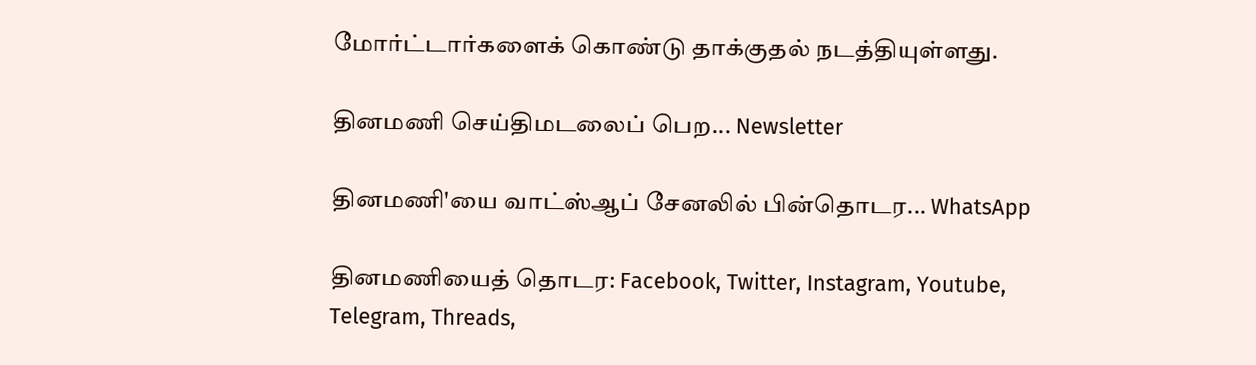மோர்ட்டார்களைக் கொண்டு தாக்குதல் நடத்தியுள்ளது.

தினமணி செய்திமடலைப் பெற... Newsletter

தினமணி'யை வாட்ஸ்ஆப் சேனலில் பின்தொடர... WhatsApp

தினமணியைத் தொடர: Facebook, Twitter, Instagram, Youtube, Telegram, Threads,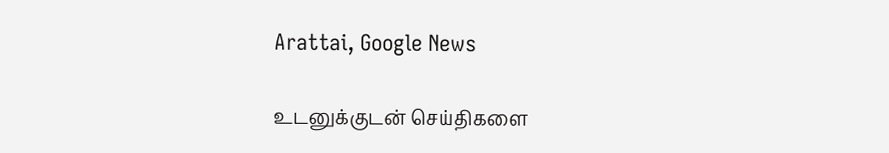Arattai, Google News

உடனுக்குடன் செய்திகளை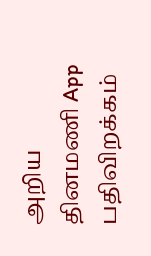அறிய தினமணி App பதிவிறக்கம்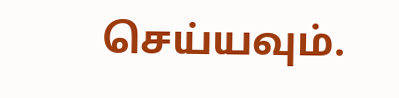செய்யவும்.